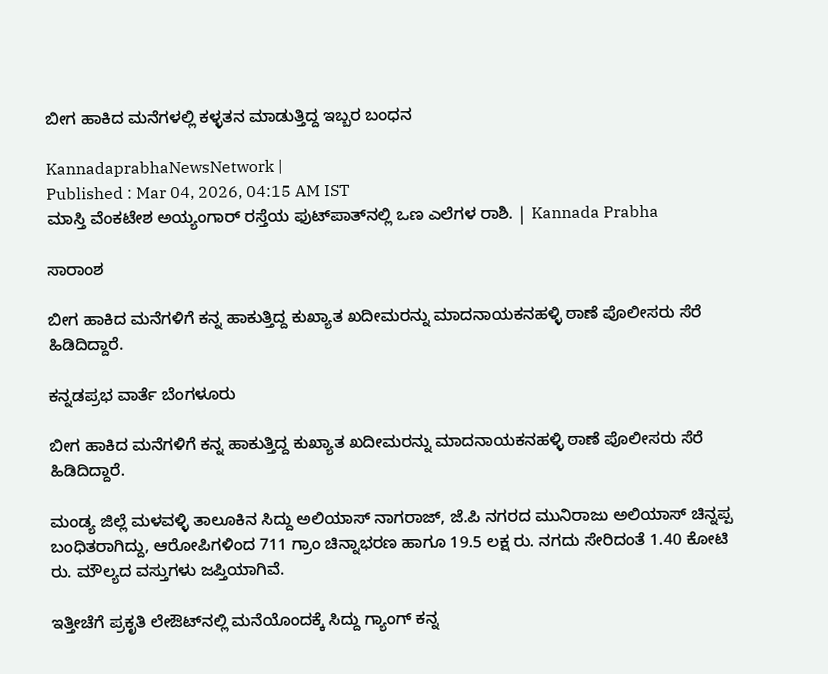ಬೀಗ ಹಾಕಿದ ಮನೆಗಳಲ್ಲಿ ಕಳ್ಳತನ ಮಾಡುತ್ತಿದ್ದ ಇಬ್ಬರ ಬಂಧನ

KannadaprabhaNewsNetwork |
Published : Mar 04, 2026, 04:15 AM IST
ಮಾಸ್ತಿ ವೆಂಕಟೇಶ ಅಯ್ಯಂಗಾರ್ ರಸ್ತೆಯ ಫುಟ್‌ಪಾತ್‌ನಲ್ಲಿ ಒಣ ಎಲೆಗಳ ರಾಶಿ. | Kannada Prabha

ಸಾರಾಂಶ

ಬೀಗ ಹಾಕಿದ ಮನೆಗಳಿಗೆ ಕನ್ನ ಹಾಕುತ್ತಿದ್ದ ಕುಖ್ಯಾತ ಖದೀಮರನ್ನು ಮಾದನಾಯಕನಹಳ್ಳಿ ಠಾಣೆ ಪೊಲೀಸರು ಸೆರೆ ಹಿಡಿದಿದ್ದಾರೆ.

ಕನ್ನಡಪ್ರಭ ವಾರ್ತೆ ಬೆಂಗಳೂರು

ಬೀಗ ಹಾಕಿದ ಮನೆಗಳಿಗೆ ಕನ್ನ ಹಾಕುತ್ತಿದ್ದ ಕುಖ್ಯಾತ ಖದೀಮರನ್ನು ಮಾದನಾಯಕನಹಳ್ಳಿ ಠಾಣೆ ಪೊಲೀಸರು ಸೆರೆ ಹಿಡಿದಿದ್ದಾರೆ.

ಮಂಡ್ಯ ಜಿಲ್ಲೆ ಮಳವಳ್ಳಿ ತಾಲೂಕಿನ ಸಿದ್ದು ಅಲಿಯಾಸ್‌ ನಾಗರಾಜ್‌, ಜೆ.ಪಿ ನಗರದ ಮುನಿರಾಜು ಅಲಿಯಾಸ್‌ ಚಿನ್ನಪ್ಪ ಬಂಧಿತರಾಗಿದ್ದು, ಆರೋಪಿಗಳಿಂದ 711 ಗ್ರಾಂ ಚಿನ್ನಾಭರಣ ಹಾಗೂ 19.5 ಲಕ್ಷ ರು. ನಗದು ಸೇರಿದಂತೆ 1.40 ಕೋಟಿ ರು. ಮೌಲ್ಯದ ವಸ್ತುಗಳು ಜಪ್ತಿಯಾಗಿವೆ.

ಇತ್ತೀಚೆಗೆ ಪ್ರಕೃತಿ ಲೇಔಟ್‌ನಲ್ಲಿ ಮನೆಯೊಂದಕ್ಕೆ ಸಿದ್ದು ಗ್ಯಾಂಗ್ ಕನ್ನ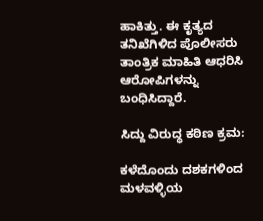ಹಾಕಿತ್ತು. ಈ ಕೃತ್ಯದ ತನಿಖೆಗಿಳಿದ ಪೊಲೀಸರು ತಾಂತ್ರಿಕ ಮಾಹಿತಿ ಆಧರಿಸಿ ಆರೋಪಿಗಳನ್ನು ಬಂಧಿಸಿದ್ದಾರೆ.

ಸಿದ್ದು ವಿರುದ್ಧ ಕಠಿಣ ಕ್ರಮ:

ಕಳೆದೊಂದು ದಶಕಗಳಿಂದ ಮಳವಳ್ಳಿಯ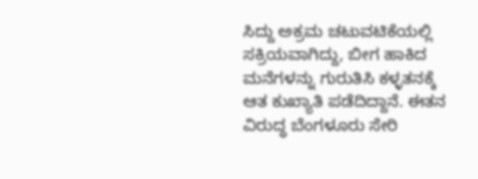ಸಿದ್ದು ಅಕ್ರಮ ಚಟುವಟಿಕೆಯಲ್ಲಿ ಸಕ್ರಿಯವಾಗಿದ್ದು, ಬೀಗ ಹಾಕಿದ ಮನೆಗಳನ್ನು ಗುರುತಿಸಿ ಕಳ್ಳತನಕ್ಕೆ ಆತ ಕುಖ್ಯಾತಿ ಪಡೆದಿದ್ದಾನೆ. ಈತನ ವಿರುದ್ಧ ಬೆಂಗಳೂರು ಸೇರಿ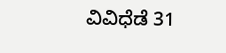ವಿವಿಧೆಡೆ 31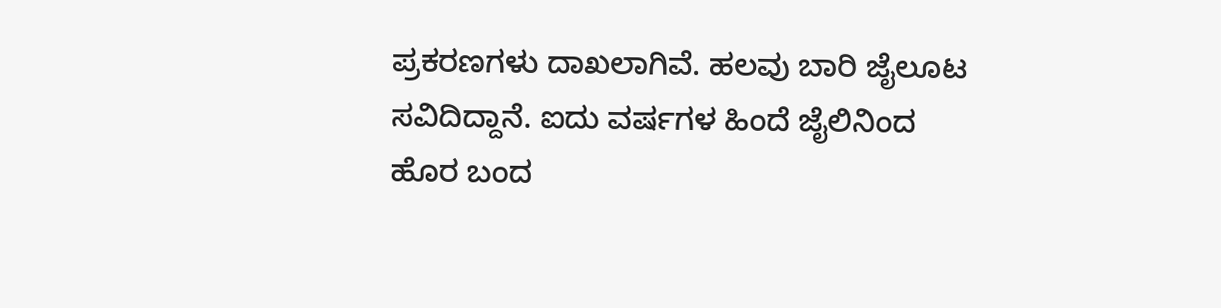ಪ್ರಕರಣಗಳು ದಾಖಲಾಗಿವೆ. ಹಲವು ಬಾರಿ ಜೈಲೂಟ ಸವಿದಿದ್ದಾನೆ. ಐದು ವರ್ಷಗಳ ಹಿಂದೆ ಜೈಲಿನಿಂದ ಹೊರ ಬಂದ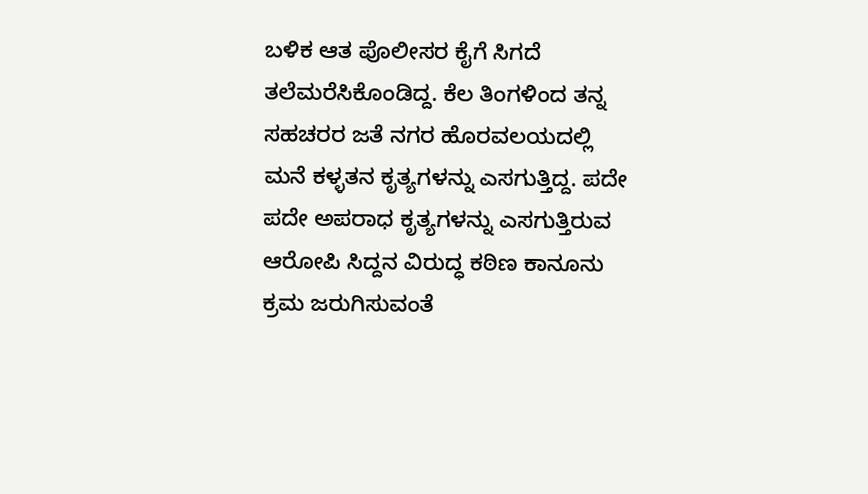ಬಳಿಕ ಆತ ಪೊಲೀಸರ ಕೈಗೆ ಸಿಗದೆ ತಲೆಮರೆಸಿಕೊಂಡಿದ್ದ. ಕೆಲ ತಿಂಗಳಿಂದ ತನ್ನ ಸಹಚರರ ಜತೆ ನಗರ ಹೊರವಲಯದಲ್ಲಿ ಮನೆ ಕಳ್ಳತನ ಕೃತ್ಯಗಳನ್ನು ಎಸಗುತ್ತಿದ್ದ. ಪದೇ ಪದೇ ಅಪರಾಧ ಕೃತ್ಯಗಳನ್ನು ಎಸಗುತ್ತಿರುವ ಆರೋಪಿ ಸಿದ್ದನ ವಿರುದ್ಧ ಕಠಿಣ ಕಾನೂನು ಕ್ರಮ ಜರುಗಿಸುವಂತೆ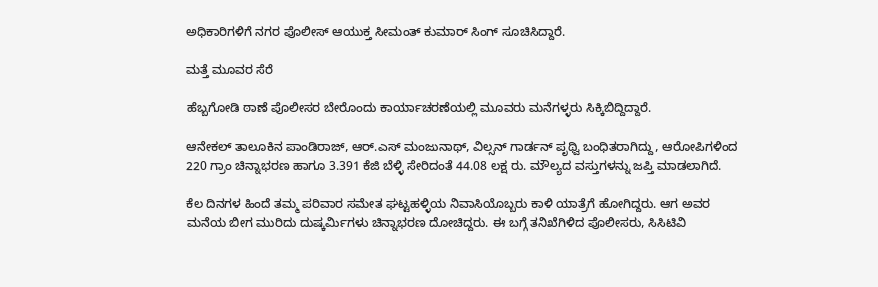ಅಧಿಕಾರಿಗಳಿಗೆ ನಗರ ಪೊಲೀಸ್ ಆಯುಕ್ತ ಸೀಮಂತ್ ಕುಮಾರ್ ಸಿಂಗ್ ಸೂಚಿಸಿದ್ದಾರೆ.

ಮತ್ತೆ ಮೂವರ ಸೆರೆ

ಹೆಬ್ಬಗೋಡಿ ಠಾಣೆ ಪೊಲೀಸರ ಬೇರೊಂದು ಕಾರ್ಯಾಚರಣೆಯಲ್ಲಿ ಮೂವರು ಮನೆಗಳ್ಳರು ಸಿಕ್ಕಿಬಿದ್ದಿದ್ದಾರೆ.

ಆನೇಕಲ್‌ ತಾಲೂಕಿನ ಪಾಂಡಿರಾಜ್‌, ಆರ್‌.ಎಸ್‌ ಮಂಜುನಾಥ್‌, ವಿಲ್ಸನ್‌ ಗಾರ್ಡನ್‌ ಪೃಥ್ವಿ ಬಂಧಿತರಾಗಿದ್ದು, ಆರೋಪಿಗಳಿಂದ 220 ಗ್ರಾಂ ಚಿನ್ನಾಭರಣ ಹಾಗೂ 3.391 ಕೆಜಿ ಬೆಳ್ಳಿ ಸೇರಿದಂತೆ 44.08 ಲಕ್ಷ ರು. ಮೌಲ್ಯದ ವಸ್ತುಗಳನ್ನು ಜಪ್ತಿ ಮಾಡಲಾಗಿದೆ.

ಕೆಲ ದಿನಗಳ ಹಿಂದೆ ತಮ್ಮ ಪರಿವಾರ ಸಮೇತ ಘಟ್ಟಹಳ್ಳಿಯ ನಿವಾಸಿಯೊಬ್ಬರು ಕಾಳಿ ಯಾತ್ರೆಗೆ ಹೋಗಿದ್ದರು. ಆಗ ಅವರ ಮನೆಯ ಬೀಗ ಮುರಿದು ದುಷ್ಕರ್ಮಿಗಳು ಚಿನ್ನಾಭರಣ ದೋಚಿದ್ದರು. ಈ ಬಗ್ಗೆ ತನಿಖೆಗಿಳಿದ ಪೊಲೀಸರು, ಸಿಸಿಟಿವಿ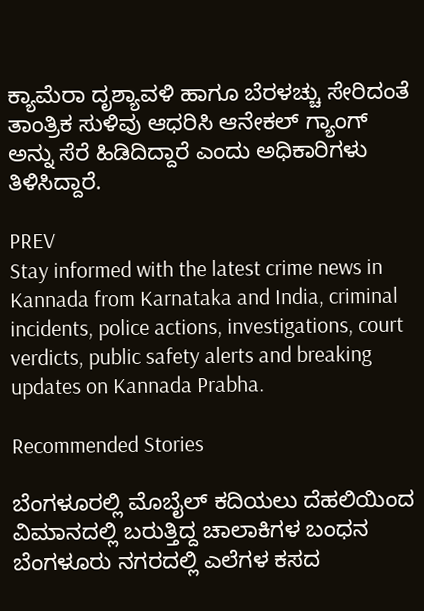ಕ್ಯಾಮೆರಾ ದೃಶ್ಯಾವಳಿ ಹಾಗೂ ಬೆರಳಚ್ಚು ಸೇರಿದಂತೆ ತಾಂತ್ರಿಕ ಸುಳಿವು ಆಧರಿಸಿ ಆನೇಕಲ್ ಗ್ಯಾಂಗ್ ಅನ್ನು ಸೆರೆ ಹಿಡಿದಿದ್ದಾರೆ ಎಂದು ಅಧಿಕಾರಿಗಳು ತಿಳಿಸಿದ್ದಾರೆ.

PREV
Stay informed with the latest crime news in Kannada from Karnataka and India, criminal incidents, police actions, investigations, court verdicts, public safety alerts and breaking updates on Kannada Prabha.

Recommended Stories

ಬೆಂಗಳೂರಲ್ಲಿ ಮೊಬೈಲ್ ಕದಿಯಲು ದೆಹಲಿಯಿಂದ ವಿಮಾನದಲ್ಲಿ ಬರುತ್ತಿದ್ದ ಚಾಲಾಕಿಗಳ ಬಂಧನ
ಬೆಂಗಳೂರು ನಗರದಲ್ಲಿ ಎಲೆಗಳ ಕಸದ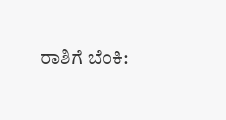ರಾಶಿಗೆ ಬೆಂಕಿ: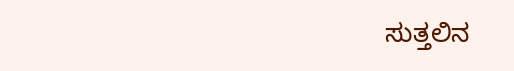ಸುತ್ತಲಿನ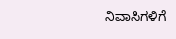ನಿವಾಸಿಗಳಿಗೆ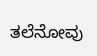ತಲೆನೋವು